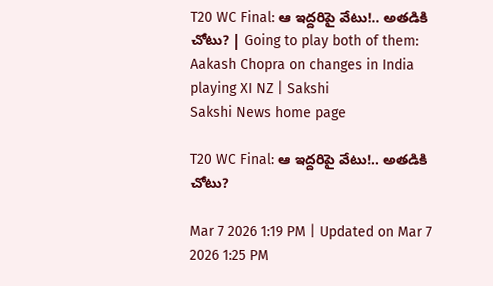T20 WC Final: ఆ ఇద్దరిపై వేటు!.. అతడికి చోటు? | Going to play both of them: Aakash Chopra on changes in India playing XI NZ | Sakshi
Sakshi News home page

T20 WC Final: ఆ ఇద్దరిపై వేటు!.. అతడికి చోటు?

Mar 7 2026 1:19 PM | Updated on Mar 7 2026 1:25 PM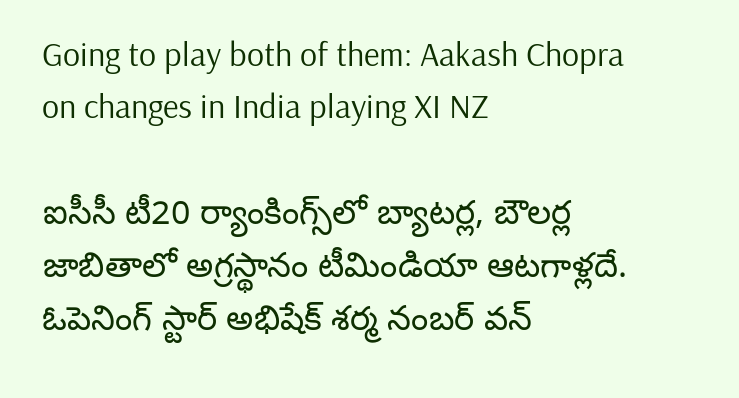Going to play both of them: Aakash Chopra on changes in India playing XI NZ

ఐసీసీ టీ20 ర్యాంకింగ్స్‌లో బ్యాటర్ల, బౌలర్ల జాబితాలో అగ్రస్థానం టీమిండియా ఆటగాళ్లదే. ఓపెనింగ్‌ స్టార్‌ అభిషేక్‌ శర్మ నంబర్‌ వన్‌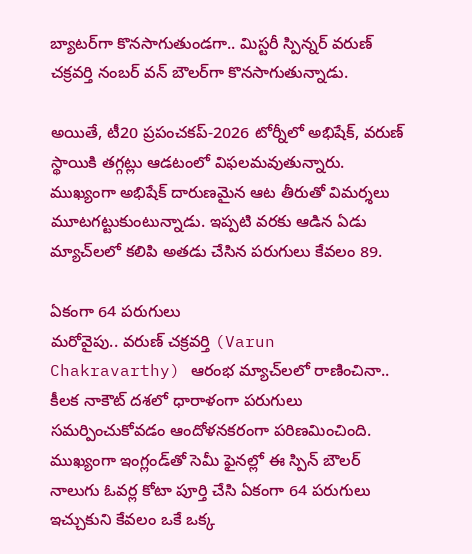బ్యాటర్‌గా కొనసాగుతుండగా.. మిస్టరీ స్పిన్నర్‌ వరుణ్‌ చక్రవర్తి నంబర్‌ వన్‌ బౌలర్‌గా కొనసాగుతున్నాడు.

అయితే, టీ20 ప్రపంచకప్‌-2026 టోర్నీలో అభిషేక్‌, వరుణ్‌ స్థాయికి తగ్గట్లు ఆడటంలో విఫలమవుతున్నారు. ముఖ్యంగా అభిషేక్‌ దారుణమైన ఆట తీరుతో విమర్శలు మూటగట్టుకుంటున్నాడు. ఇప్పటి వరకు ఆడిన ఏడు మ్యాచ్‌లలో కలిపి అతడు చేసిన పరుగులు కేవలం 89.

ఏకంగా 64 పరుగులు
మరోవైపు.. వరుణ్‌ చక్రవర్తి (Varun Chakravarthy) ఆరంభ మ్యాచ్‌లలో రాణించినా.. కీలక నాకౌట్‌ దశలో ధారాళంగా పరుగులు సమర్పించుకోవడం ఆందోళనకరంగా పరిణమించింది. ముఖ్యంగా ఇంగ్లండ్‌తో సెమీ ఫైనల్లో ఈ స్పిన్‌ బౌలర్‌ నాలుగు ఓవర్ల కోటా పూర్తి చేసి ఏకంగా 64 పరుగులు ఇచ్చుకుని కేవలం ఒకే ఒక్క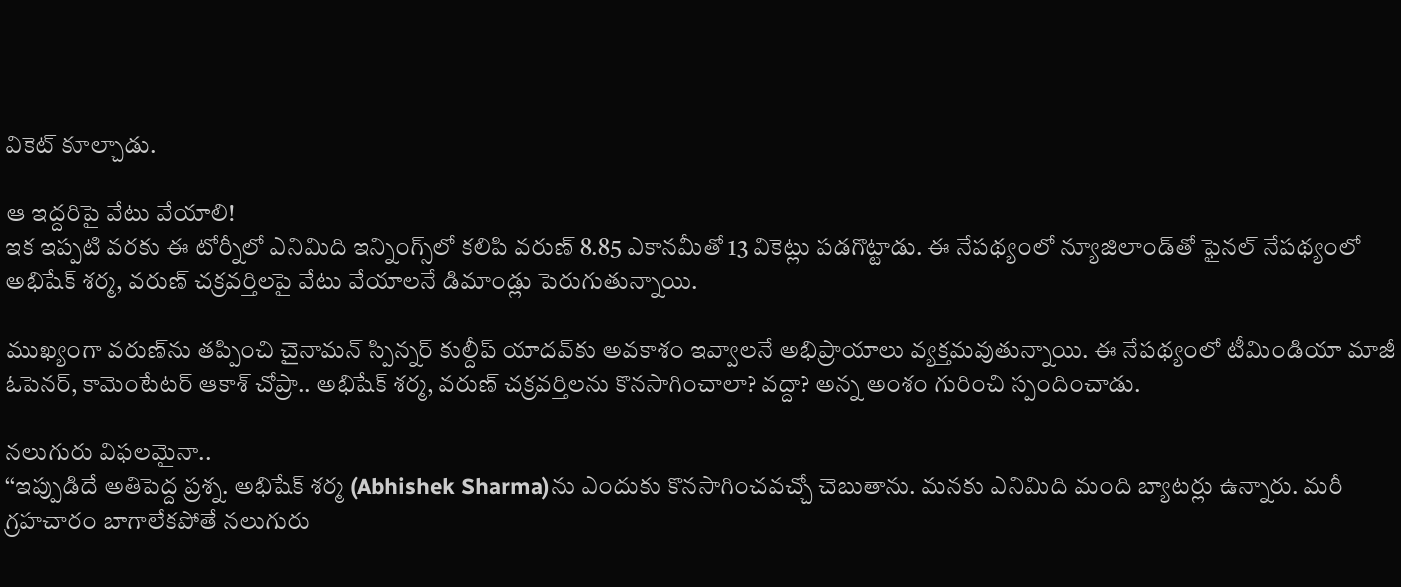వికెట్‌ కూల్చాడు.

ఆ ఇద్దరిపై వేటు వేయాలి!
ఇక ఇప్పటి వరకు ఈ టోర్నీలో ఎనిమిది ఇన్నింగ్స్‌లో కలిపి వరుణ్‌ 8.85 ఎకానమీతో 13 వికెట్లు పడగొట్టాడు. ఈ నేపథ్యంలో న్యూజిలాండ్‌తో ఫైనల్‌ నేపథ్యంలో అభిషేక్‌ శర్మ, వరుణ్‌ చక్రవర్తిలపై వేటు వేయాలనే డిమాండ్లు పెరుగుతున్నాయి.

ముఖ్యంగా వరుణ్‌ను తప్పించి చైనామన్‌ స్పిన్నర్‌ కుల్దీప్‌ యాదవ్‌కు అవకాశం ఇవ్వాలనే అభిప్రాయాలు వ్యక్తమవుతున్నాయి. ఈ నేపథ్యంలో టీమిండియా మాజీ ఓపెనర్‌, కామెంటేటర్‌ ఆకాశ్‌ చోప్రా.. అభిషేక్‌ శర్మ, వరుణ్‌ చక్రవర్తిలను కొనసాగించాలా? వద్దా? అన్న అంశం గురించి స్పందించాడు.

నలుగురు విఫలమైనా..
‘‘ఇప్పుడిదే అతిపెద్ద ప్రశ్న. అభిషేక్‌ శర్మ (Abhishek Sharma)ను ఎందుకు కొనసాగించవచ్చో చెబుతాను. మనకు ఎనిమిది మంది బ్యాటర్లు ఉన్నారు. మరీ గ్రహచారం బాగాలేకపోతే నలుగురు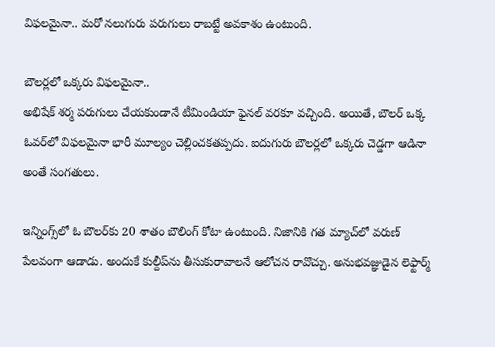విఫలమైనా.. మరో నలుగురు పరుగులు రాబట్టే అవకాశం ఉంటుంది.

బౌలర్లలో ఒక్కరు విఫలమైనా..
అభిషేక్‌ శర్మ పరుగులు చేయకుండానే టీమిండియా ఫైనల్‌ వరకూ వచ్చింది. అయితే, బౌలర్‌ ఒక్క ఓవర్‌లో విఫలమైనా భారీ మూల్యం చెల్లించకతప్పదు. ఐదుగురు బౌలర్లలో ఒక్కరు చెడ్డగా ఆడినా అంతే సంగతులు.

ఇన్నింగ్స్‌లో ఓ బౌలర్‌కు 20 శాతం బౌలింగ్‌ కోటా ఉంటుంది. నిజానికి గత మ్యాచ్‌లో వరుణ్‌ పేలవంగా ఆడాడు. అందుకే కుల్దీప్‌ను తీసుకురావాలనే ఆలోచన రావొచ్చు. అనుభవజ్ఞుడైన లెఫ్టార్మ్‌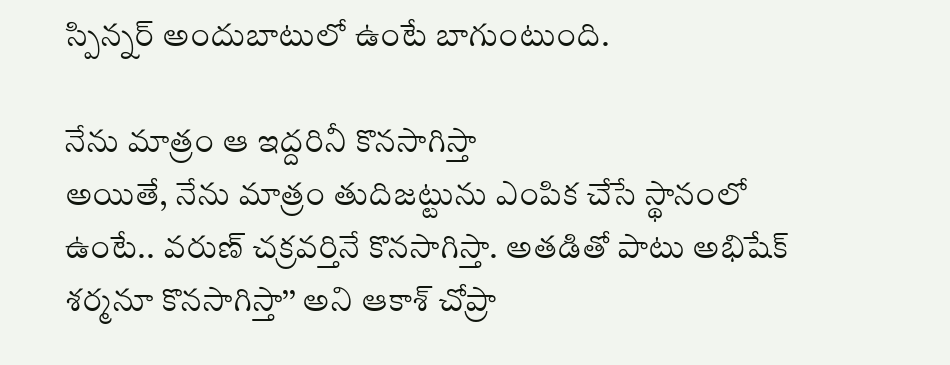స్పిన్నర్‌ అందుబాటులో ఉంటే బాగుంటుంది.

నేను మాత్రం ఆ ఇద్దరినీ కొనసాగిస్తా
అయితే, నేను మాత్రం తుదిజట్టును ఎంపిక చేసే స్థానంలో ఉంటే.. వరుణ్‌ చక్రవర్తినే కొనసాగిస్తా. అతడితో పాటు అభిషేక్‌ శర్మనూ కొనసాగిస్తా’’ అని ఆకాశ్‌ చోప్రా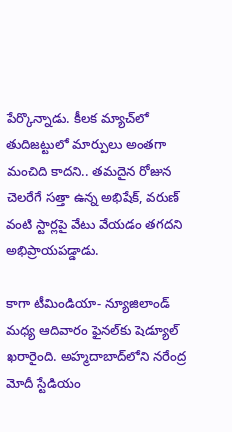పేర్కొన్నాడు. కీలక మ్యాచ్‌లో తుదిజట్టులో మార్పులు అంతగా మంచిది కాదని.. తమదైన రోజున చెలరేగే సత్తా ఉన్న అభిషేక్‌, వరుణ్‌ వంటి స్టార్లపై వేటు వేయడం తగదని అభిప్రాయపడ్డాడు.

కాగా టీమిండియా- న్యూజిలాండ్‌ మధ్య ఆదివారం ఫైనల్‌కు షెడ్యూల్‌ ఖరారైంది. అహ్మదాబాద్‌లోని నరేంద్ర మోదీ స్టేడియం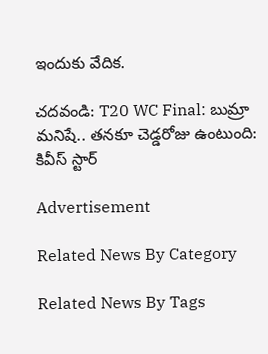ఇందుకు వేదిక.

చదవండి: T20 WC Final: బుమ్రా మనిషే.. తనకూ చెడ్డరోజు ఉంటుంది: కివీస్‌ స్టార్‌

Advertisement

Related News By Category

Related News By Tags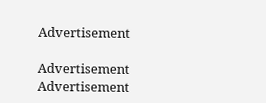Advertisement

Advertisement
Advertisement